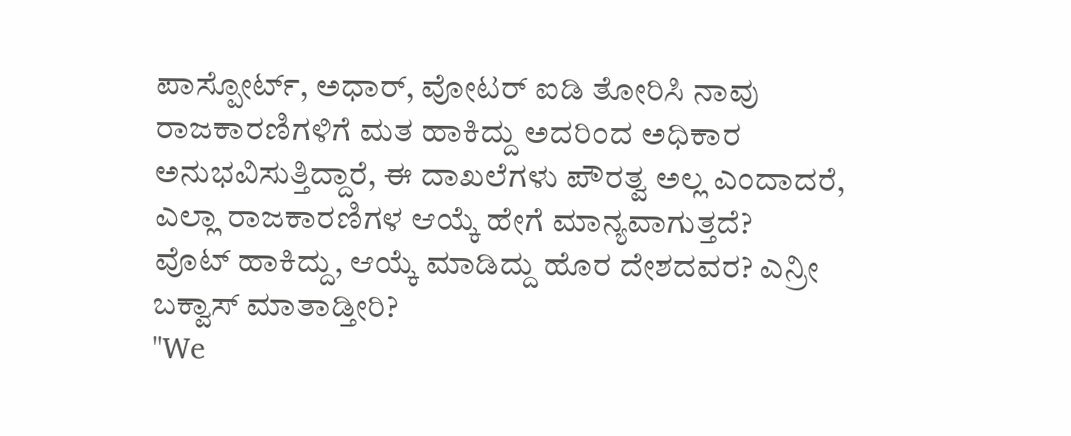ಪಾಸ್ಪೋರ್ಟ್, ಅಧಾರ್, ವೋಟರ್ ಐಡಿ ತೋರಿಸಿ ನಾವು ರಾಜಕಾರಣಿಗಳಿಗೆ ಮತ ಹಾಕಿದ್ದು ಅದರಿಂದ ಅಧಿಕಾರ ಅನುಭವಿಸುತ್ತಿದ್ದಾರೆ, ಈ ದಾಖಲೆಗಳು ಪೌರತ್ವ ಅಲ್ಲ ಎಂದಾದರೆ, ಎಲ್ಲಾ ರಾಜಕಾರಣಿಗಳ ಆಯ್ಕೆ ಹೇಗೆ ಮಾನ್ಯವಾಗುತ್ತದೆ?
ವೊಟ್ ಹಾಕಿದ್ದು, ಆಯ್ಕೆ ಮಾಡಿದ್ದು ಹೊರ ದೇಶದವರ? ಎನ್ರೀ ಬಕ್ವಾಸ್ ಮಾತಾಡ್ತೀರಿ?
"We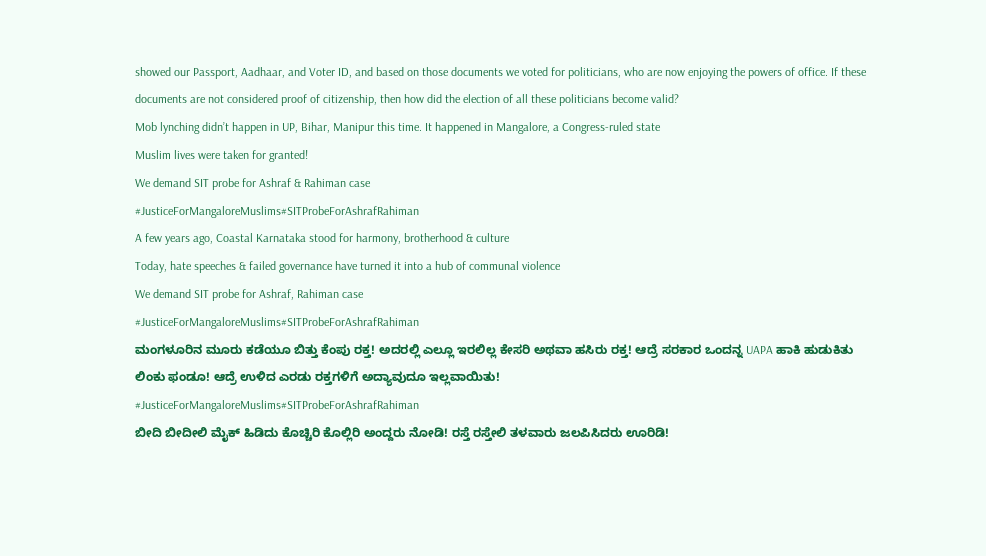showed our Passport, Aadhaar, and Voter ID, and based on those documents we voted for politicians, who are now enjoying the powers of office. If these documents are not considered proof of citizenship, then how did the election of all these politicians become valid?
Mob lynching didn’t happen in UP, Bihar, Manipur this time. It happened in Mangalore, a Congress-ruled state
Muslim lives were taken for granted!
We demand SIT probe for Ashraf & Rahiman case
#JusticeForMangaloreMuslims#SITProbeForAshrafRahiman
A few years ago, Coastal Karnataka stood for harmony, brotherhood & culture
Today, hate speeches & failed governance have turned it into a hub of communal violence
We demand SIT probe for Ashraf, Rahiman case
#JusticeForMangaloreMuslims#SITProbeForAshrafRahiman
ಮಂಗಳೂರಿನ ಮೂರು ಕಡೆಯೂ ಬಿತ್ತು ಕೆಂಪು ರಕ್ತ! ಅದರಲ್ಲಿ ಎಲ್ಲೂ ಇರಲಿಲ್ಲ ಕೇಸರಿ ಅಥವಾ ಹಸಿರು ರಕ್ತ! ಆದ್ರೆ ಸರಕಾರ ಒಂದನ್ನ UAPA ಹಾಕಿ ಹುಡುಕಿತು ಲಿಂಕು ಫಂಡೂ! ಆದ್ರೆ ಉಳಿದ ಎರಡು ರಕ್ತಗಳಿಗೆ ಅದ್ಯಾವುದೂ ಇಲ್ಲವಾಯಿತು!
#JusticeForMangaloreMuslims#SITProbeForAshrafRahiman
ಬೀದಿ ಬೀದೀಲಿ ಮೈಕ್ ಹಿಡಿದು ಕೊಚ್ಚಿರಿ ಕೊಲ್ಲಿರಿ ಅಂದ್ದರು ನೋಡಿ! ರಸ್ತೆ ರಸ್ತೇಲಿ ತಳವಾರು ಜಲಪಿಸಿದರು ಊರಿಡಿ!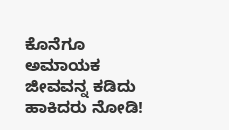ಕೊನೆಗೂ ಅಮಾಯಕ ಜೀವವನ್ನ ಕಡಿದು ಹಾಕಿದರು ನೋಡಿ!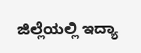ಜಿಲ್ಲೆಯಲ್ಲಿ ಇದ್ಯಾ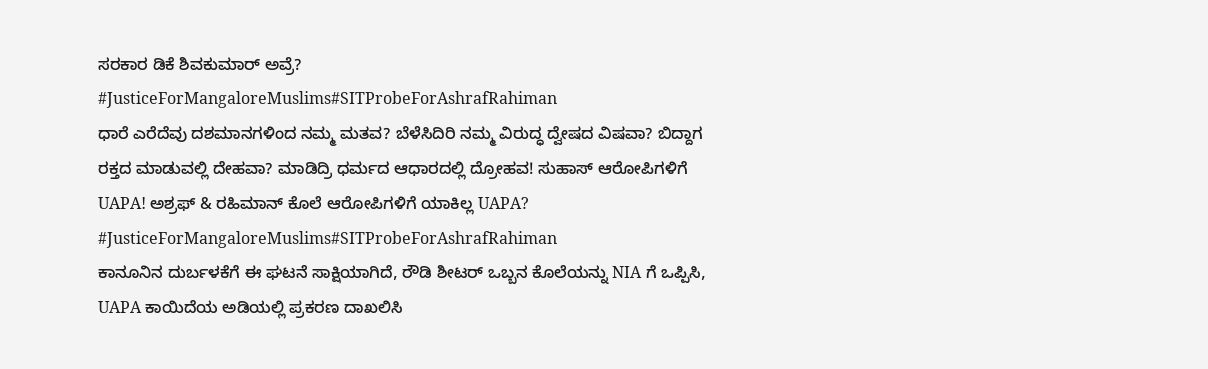ಸರಕಾರ ಡಿಕೆ ಶಿವಕುಮಾರ್ ಅವ್ರೆ?
#JusticeForMangaloreMuslims#SITProbeForAshrafRahiman
ಧಾರೆ ಎರೆದೆವು ದಶಮಾನಗಳಿಂದ ನಮ್ಮ ಮತವ? ಬೆಳೆಸಿದಿರಿ ನಮ್ಮ ವಿರುದ್ಧ ದ್ವೇಷದ ವಿಷವಾ? ಬಿದ್ದಾಗ ರಕ್ತದ ಮಾಡುವಲ್ಲಿ ದೇಹವಾ? ಮಾಡಿದ್ರಿ ಧರ್ಮದ ಆಧಾರದಲ್ಲಿ ದ್ರೋಹವ! ಸುಹಾಸ್ ಆರೋಪಿಗಳಿಗೆ UAPA! ಅಶ್ರಫ್ & ರಹಿಮಾನ್ ಕೊಲೆ ಆರೋಪಿಗಳಿಗೆ ಯಾಕಿಲ್ಲ UAPA?
#JusticeForMangaloreMuslims#SITProbeForAshrafRahiman
ಕಾನೂನಿನ ದುರ್ಬಳಕೆಗೆ ಈ ಘಟನೆ ಸಾಕ್ಷಿಯಾಗಿದೆ, ರೌಡಿ ಶೀಟರ್ ಒಬ್ಬನ ಕೊಲೆಯನ್ನು NIA ಗೆ ಒಪ್ಪಿಸಿ, UAPA ಕಾಯಿದೆಯ ಅಡಿಯಲ್ಲಿ ಪ್ರಕರಣ ದಾಖಲಿಸಿ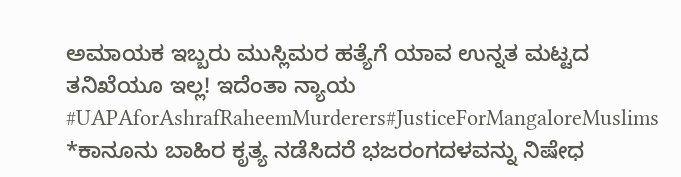ಅಮಾಯಕ ಇಬ್ಬರು ಮುಸ್ಲಿಮರ ಹತ್ಯೆಗೆ ಯಾವ ಉನ್ನತ ಮಟ್ಟದ ತನಿಖೆಯೂ ಇಲ್ಲ! ಇದೆಂತಾ ನ್ಯಾಯ
#UAPAforAshrafRaheemMurderers#JusticeForMangaloreMuslims
*ಕಾನೂನು ಬಾಹಿರ ಕೃತ್ಯ ನಡೆಸಿದರೆ ಭಜರಂಗದಳವನ್ನು ನಿಷೇಧ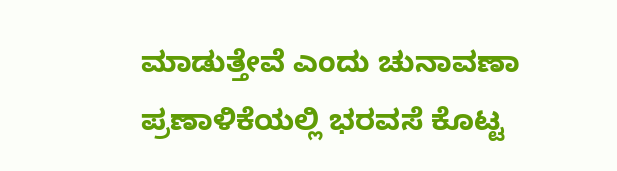ಮಾಡುತ್ತೇವೆ ಎಂದು ಚುನಾವಣಾ ಪ್ರಣಾಳಿಕೆಯಲ್ಲಿ ಭರವಸೆ ಕೊಟ್ಟ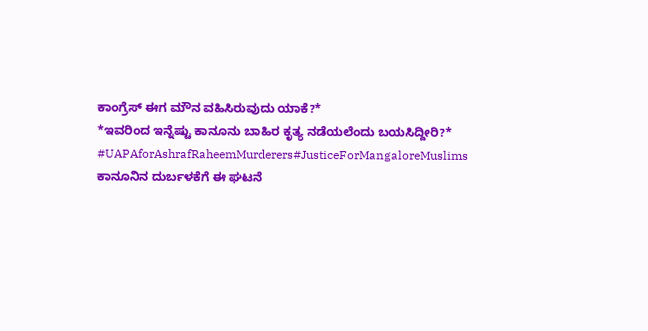ಕಾಂಗ್ರೆಸ್ ಈಗ ಮೌನ ವಹಿಸಿರುವುದು ಯಾಕೆ?*
*ಇವರಿಂದ ಇನ್ನೆಷ್ಟು ಕಾನೂನು ಬಾಹಿರ ಕೃತ್ಯ ನಡೆಯಲೆಂದು ಬಯಸಿದ್ದೀರಿ?*
#UAPAforAshrafRaheemMurderers#JusticeForMangaloreMuslims
ಕಾನೂನಿನ ದುರ್ಬಳಕೆಗೆ ಈ ಘಟನೆ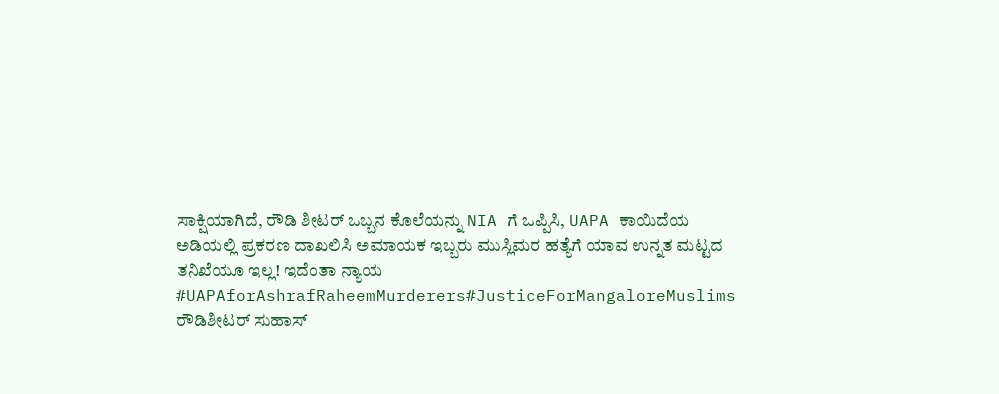ಸಾಕ್ಷಿಯಾಗಿದೆ, ರೌಡಿ ಶೀಟರ್ ಒಬ್ಬನ ಕೊಲೆಯನ್ನು NIA ಗೆ ಒಪ್ಪಿಸಿ, UAPA ಕಾಯಿದೆಯ ಅಡಿಯಲ್ಲಿ ಪ್ರಕರಣ ದಾಖಲಿಸಿ ಅಮಾಯಕ ಇಬ್ಬರು ಮುಸ್ಲಿಮರ ಹತ್ಯೆಗೆ ಯಾವ ಉನ್ನತ ಮಟ್ಟದ ತನಿಖೆಯೂ ಇಲ್ಲ! ಇದೆಂತಾ ನ್ಯಾಯ
#UAPAforAshrafRaheemMurderers#JusticeForMangaloreMuslims
ರೌಡಿಶೀಟರ್ ಸುಹಾಸ್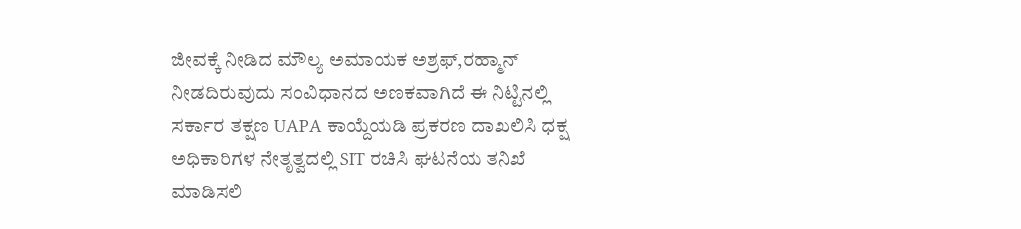ಜೀವಕ್ಕೆ ನೀಡಿದ ಮೌಲ್ಯ ಅಮಾಯಕ ಅಶ್ರಫ್,ರಹ್ಮಾನ್ ನೀಡದಿರುವುದು ಸಂವಿಧಾನದ ಅಣಕವಾಗಿದೆ ಈ ನಿಟ್ಟಿನಲ್ಲಿ ಸರ್ಕಾರ ತಕ್ಷಣ UAPA ಕಾಯ್ದೆಯಡಿ ಪ್ರಕರಣ ದಾಖಲಿಸಿ ಧಕ್ಷ ಅಧಿಕಾರಿಗಳ ನೇತೃತ್ವದಲ್ಲಿ SIT ರಚಿಸಿ ಘಟನೆಯ ತನಿಖೆ ಮಾಡಿಸಲಿ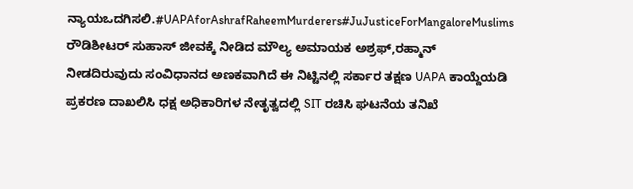ನ್ಯಾಯಒದಗಿಸಲಿ.#UAPAforAshrafRaheemMurderers#JuJusticeForMangaloreMuslims
ರೌಡಿಶೀಟರ್ ಸುಹಾಸ್ ಜೀವಕ್ಕೆ ನೀಡಿದ ಮೌಲ್ಯ ಅಮಾಯಕ ಅಶ್ರಫ್,ರಹ್ಮಾನ್ ನೀಡದಿರುವುದು ಸಂವಿಧಾನದ ಅಣಕವಾಗಿದೆ ಈ ನಿಟ್ಟಿನಲ್ಲಿ ಸರ್ಕಾರ ತಕ್ಷಣ UAPA ಕಾಯ್ದೆಯಡಿ ಪ್ರಕರಣ ದಾಖಲಿಸಿ ಧಕ್ಷ ಅಧಿಕಾರಿಗಳ ನೇತೃತ್ವದಲ್ಲಿ SIT ರಚಿಸಿ ಘಟನೆಯ ತನಿಖೆ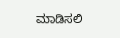ಮಾಡಿಸಲಿ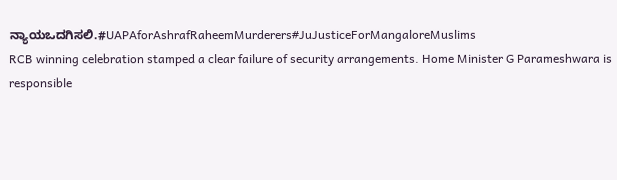ನ್ಯಾಯಒದಗಿಸಲಿ.#UAPAforAshrafRaheemMurderers#JuJusticeForMangaloreMuslims
RCB winning celebration stamped a clear failure of security arrangements. Home Minister G Parameshwara is responsible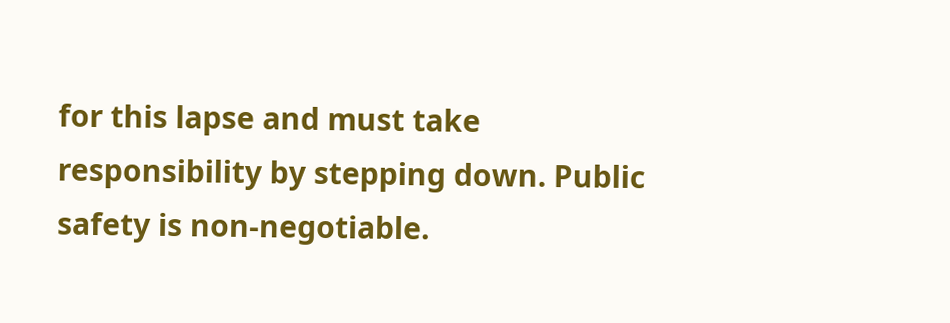for this lapse and must take responsibility by stepping down. Public safety is non-negotiable.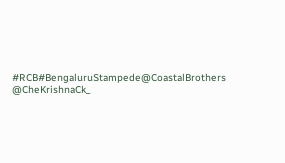#RCB#BengaluruStampede@CoastalBrothers @CheKrishnaCk_